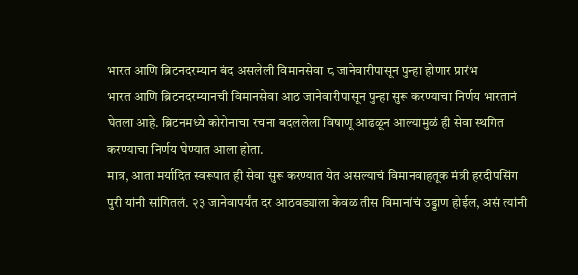भारत आणि ब्रिटनदरम्यान बंद असलेली विमानसेवा ८ जानेवारीपासून पुन्हा होणार प्रारंभ
भारत आणि ब्रिटनदरम्यानची विमानसेवा आठ जानेवारीपासून पुन्हा सुरू करण्याचा निर्णय भारतानं घेतला आहे. ब्रिटनमध्ये कोरोनाचा रचना बदललेला विषाणू आढळून आल्यामुळं ही सेवा स्थगित करण्याचा निर्णय घेण्यात आला होता.
मात्र, आता मर्यादित स्वरूपात ही सेवा सुरू करण्यात येत असल्याचं विमानवाहतूक मंत्री हरदीपसिंग पुरी यांनी सांगितलं. २३ जानेवापर्यंत दर आठवड्याला केवळ तीस विमानांचं उड्डाण होईल, असं त्यांनी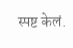स्पष्ट केलं.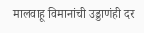मालवाहू विमानांची उड्डाणंही दर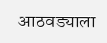आठवड्याला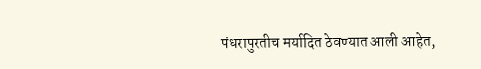पंधरापुरतीच मर्यादित ठेवण्यात आली आहेत,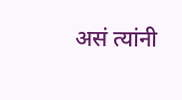असं त्यांनी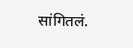सांगितलं.